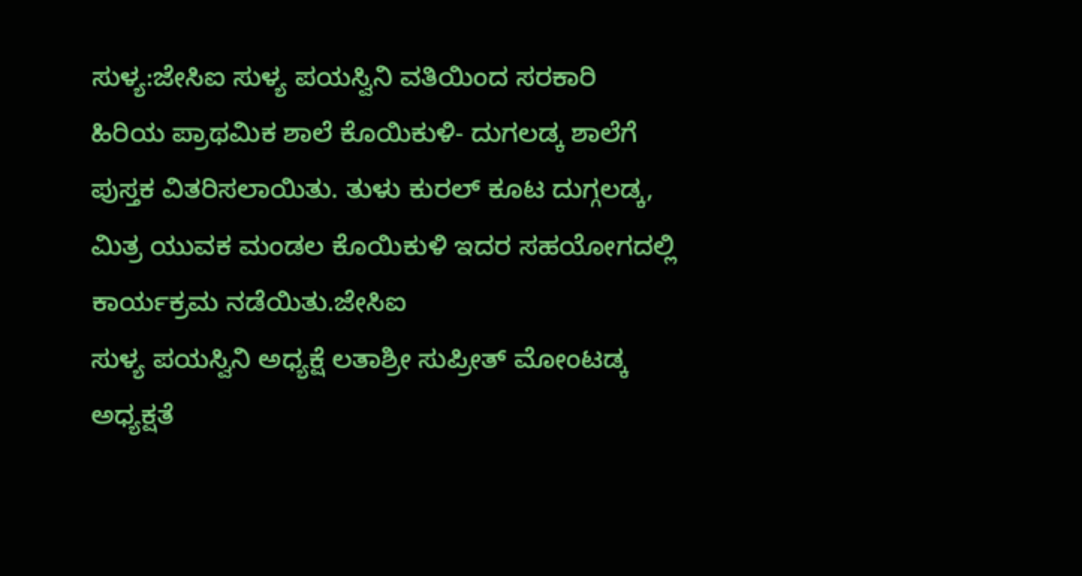ಸುಳ್ಯ:ಜೇಸಿಐ ಸುಳ್ಯ ಪಯಸ್ವಿನಿ ವತಿಯಿಂದ ಸರಕಾರಿ ಹಿರಿಯ ಪ್ರಾಥಮಿಕ ಶಾಲೆ ಕೊಯಿಕುಳಿ- ದುಗಲಡ್ಕ ಶಾಲೆಗೆ ಪುಸ್ತಕ ವಿತರಿಸಲಾಯಿತು. ತುಳು ಕುರಲ್ ಕೂಟ ದುಗ್ಗಲಡ್ಕ, ಮಿತ್ರ ಯುವಕ ಮಂಡಲ ಕೊಯಿಕುಳಿ ಇದರ ಸಹಯೋಗದಲ್ಲಿ ಕಾರ್ಯಕ್ರಮ ನಡೆಯಿತು.ಜೇಸಿಐ
ಸುಳ್ಯ ಪಯಸ್ವಿನಿ ಅಧ್ಯಕ್ಷೆ ಲತಾಶ್ರೀ ಸುಪ್ರೀತ್ ಮೋಂಟಡ್ಕ ಅಧ್ಯಕ್ಷತೆ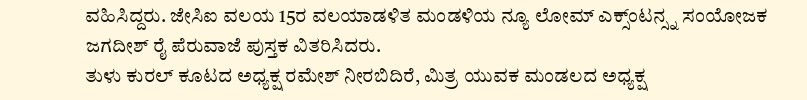ವಹಿಸಿದ್ದರು. ಜೇಸಿಐ ವಲಯ 15ರ ವಲಯಾಡಳಿತ ಮಂಡಳಿಯ ನ್ಯೂ ಲೋಮ್ ಎಕ್ಸ್ಂಟನ್ಸ್ನ ಸಂಯೋಜಕ ಜಗದೀಶ್ ರೈ ಪೆರುವಾಜೆ ಪುಸ್ತಕ ವಿತರಿಸಿದರು.
ತುಳು ಕುರಲ್ ಕೂಟದ ಅಧ್ಯಕ್ಷ ರಮೇಶ್ ನೀರಬಿದಿರೆ, ಮಿತ್ರ ಯುವಕ ಮಂಡಲದ ಅಧ್ಯಕ್ಷ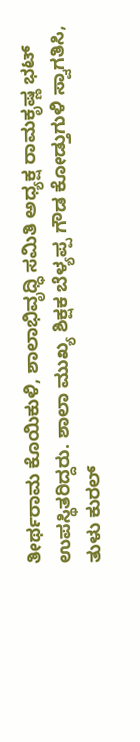ತೀರ್ಥರಾಮ ಕೊಯಿಕುಳಿ, ಶಾಲಾಭಿವೃಧ್ಧಿ ಸಮಿತಿ ಅಧ್ಯಕ್ಷ ರಾಮಕೃಷ್ಣ ಭಟ್ ಉಪಸ್ಥಿತರಿದ್ದರು. ಶಾಲಾ ಮುಖ್ಯ ಶಿಕ್ಷಕ ಬೆಳ್ಯಪ್ಪ ಗೌಡ ಕೋಡ್ತುಗುಳಿ ಸ್ವಾಗತಿಸಿ,
ತುಳು ಕುರಲ್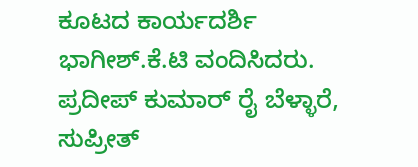ಕೂಟದ ಕಾರ್ಯದರ್ಶಿ ಭಾಗೀಶ್.ಕೆ.ಟಿ ವಂದಿಸಿದರು. ಪ್ರದೀಪ್ ಕುಮಾರ್ ರೈ ಬೆಳ್ಳಾರೆ, ಸುಪ್ರೀತ್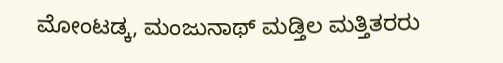ಮೋಂಟಡ್ಕ, ಮಂಜುನಾಥ್ ಮಡ್ತಿಲ ಮತ್ತಿತರರು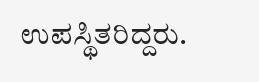ಉಪಸ್ಥಿತರಿದ್ದರು.